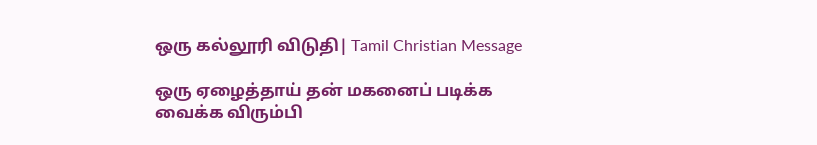ஒரு கல்லூரி விடுதி| Tamil Christian Message

ஒரு ஏழைத்தாய் தன் மகனைப் படிக்க வைக்க விரும்பி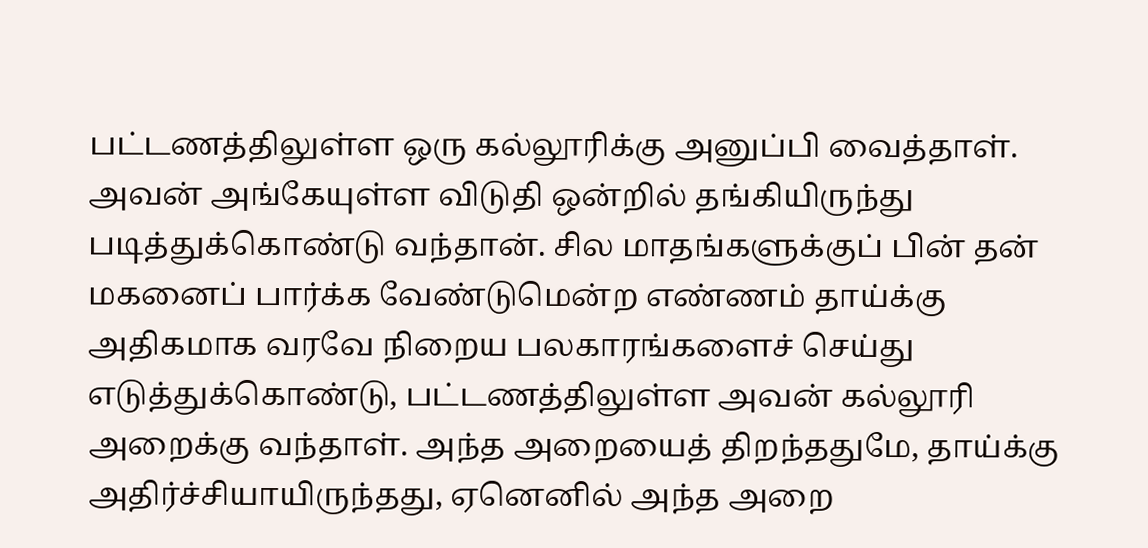பட்டணத்திலுள்ள ஒரு கல்லூரிக்கு அனுப்பி வைத்தாள். அவன் அங்கேயுள்ள விடுதி ஒன்றில் தங்கியிருந்து படித்துக்கொண்டு வந்தான். சில மாதங்களுக்குப் பின் தன் மகனைப் பார்க்க வேண்டுமென்ற எண்ணம் தாய்க்கு அதிகமாக வரவே நிறைய பலகாரங்களைச் செய்து எடுத்துக்கொண்டு, பட்டணத்திலுள்ள அவன் கல்லூரி அறைக்கு வந்தாள். அந்த அறையைத் திறந்ததுமே, தாய்க்கு அதிர்ச்சியாயிருந்தது, ஏனெனில் அந்த அறை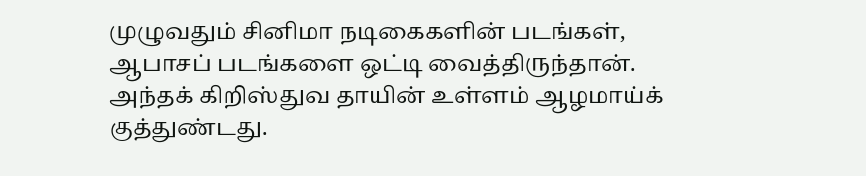முழுவதும் சினிமா நடிகைகளின் படங்கள், ஆபாசப் படங்களை ஒட்டி வைத்திருந்தான். அந்தக் கிறிஸ்துவ தாயின் உள்ளம் ஆழமாய்க் குத்துண்டது.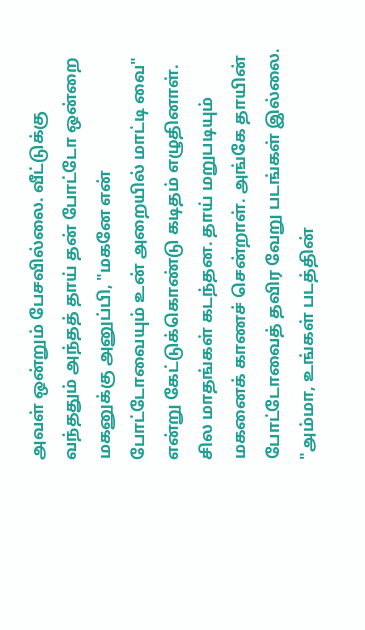அவள் ஒன்றும் பேசவில்லை. வீட்டுக்கு வந்ததும் அந்தத் தாய் தன் போட்டோ ஒன்றை மகனுக்கு அனுப்பி, "மகனே என் போட்டோவையும் உன் அறையில் மாட்டி வை" என்று கேட்டுக்கொண்டு கடிதம் எழுதினாள். சில மாதங்கள் கடந்தன. தாய் மறுபடியும் மகனைக் காணச் சென்றாள். அங்கே தாயின் போட்டோவைத் தவிர வேறு படங்கள் இல்லை. "அம்மா, உங்கள் படத்தின்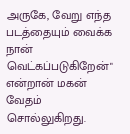அருகே, வேறு எந்த படத்தையும் வைக்க நான் வெட்கப்படுகிறேன்" என்றான் மகன் வேதம் சொல்லுகிறது.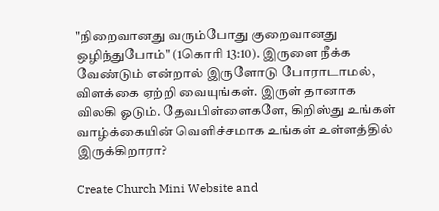"நிறைவானது வரும்போது குறைவானது ஒழிந்துபோம்" (1கொரி 13:10). இருளை நீக்க வேண்டும் என்றால் இருளோடு போராடாமல், விளக்கை ஏற்றி வையுங்கள். இருள் தானாக விலகி ஓடும். தேவபிள்ளைகளே, கிறிஸ்து உங்கள் வாழ்க்கையின் வெளிச்சமாக உங்கள் உள்ளத்தில் இருக்கிறாரா?

Create Church Mini Website and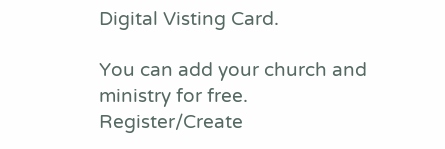Digital Visting Card.

You can add your church and ministry for free.
Register/Create